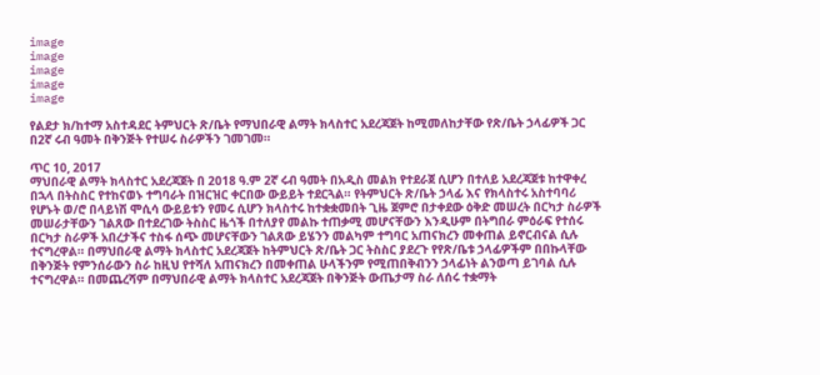image
image
image
image
image

የልደታ ክ/ከተማ አስተዳደር ትምህርት ጽ/ቤት የማህበራዊ ልማት ክላስተር አደረጃጀት ከሚመለከታቸው የጽ/ቤት ኃላፊዎች ጋር በ2ኛ ሩብ ዓመት በቅንጅት የተሠሩ ስራዎችን ገመገመ።

ጥር 10, 2017
ማህበራዊ ልማት ክላስተር አደረጃጀት በ 2018 ዓ.ም 2ኛ ሩብ ዓመት በአዲስ መልክ የተደራጀ ሲሆን በተለይ አደረጃጀቱ ከተዋቀረ በኋላ በትስስር የተከናወኑ ተግባራት በዝርዝር ቀርበው ውይይት ተደርጓል። የትምህርት ጽ/ቤት ኃላፊ እና የክላስተሩ አስተባባሪ የሆኑት ወ/ሮ በላይነሽ ሞሲሳ ውይይቱን የመሩ ሲሆን ክላስተሩ ከተቋቋመበት ጊዜ ጀምሮ በታቀደው ዕቅድ መሠረት በርካታ ስራዎች መሠራታቸውን ገልጸው በተደረገው ትስስር ዜጎች በተለያየ መልኩ ተጠቃሚ መሆናቸውን እንዲሁም በትግበራ ምዕራፍ የተሰሩ በርካታ ስራዎች አበረታችና ተስፋ ሰጭ መሆናቸውን ገልጸው ይሄንን መልካም ተግባር አጠናክረን መቀጠል ይኖርብናል ሲሉ ተናግረዋል። በማህበራዊ ልማት ክላስተር አደረጃጀት ከትምህርት ጽ/ቤት ጋር ትስስር ያደረጉ የየጽ/ቤቱ ኃላፊዎችም በበኩላቸው በቅንጅት የምንሰራውን ስራ ከዚህ የተሻለ አጠናክረን በመቀጠል ሁላችንም የሚጠበቅብንን ኃላፊነት ልንወጣ ይገባል ሲሉ ተናግረዋል። በመጨረሻም በማህበራዊ ልማት ክላስተር አደረጃጀት በቅንጅት ውጤታማ ስራ ለሰሩ ተቋማት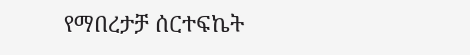የማበረታቻ ሰርተፍኬት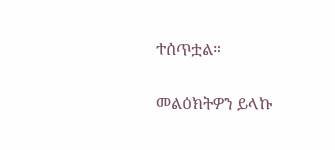ተሰጥቷል።

መልዕክትዎን ይላኩ